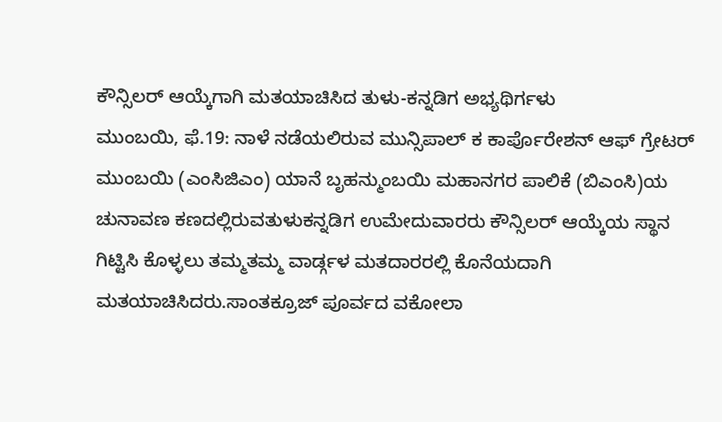ಕೌನ್ಸಿಲರ್ ಆಯ್ಕೆಗಾಗಿ ಮತಯಾಚಿಸಿದ ತುಳು-ಕನ್ನಡಿಗ ಅಭ್ಯಥಿರ್ಗಳು
ಮುಂಬಯಿ, ಫೆ.19: ನಾಳೆ ನಡೆಯಲಿರುವ ಮುನ್ಸಿಪಾಲ್ ಕ ಕಾರ್ಪೊರೇಶನ್ ಆಫ್ ಗ್ರೇಟರ್ ಮುಂಬಯಿ (ಎಂಸಿಜಿಎಂ) ಯಾನೆ ಬೃಹನ್ಮುಂಬಯಿ ಮಹಾನಗರ ಪಾಲಿಕೆ (ಬಿಎಂಸಿ)ಯ ಚುನಾವಣ ಕಣದಲ್ಲಿರುವತುಳುಕನ್ನಡಿಗ ಉಮೇದುವಾರರು ಕೌನ್ಸಿಲರ್ ಆಯ್ಕೆಯ ಸ್ಥಾನ ಗಿಟ್ಟಿಸಿ ಕೊಳ್ಳಲು ತಮ್ಮತಮ್ಮ ವಾರ್ಡ್ಗಳ ಮತದಾರರಲ್ಲಿ ಕೊನೆಯದಾಗಿ ಮತಯಾಚಿಸಿದರು.ಸಾಂತಕ್ರೂಜ್ ಪೂರ್ವದ ವಕೋಲಾ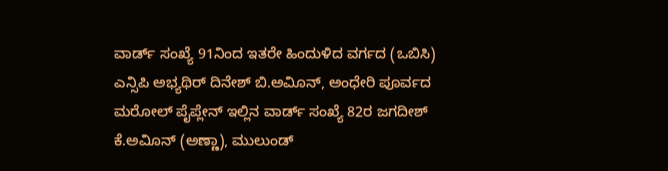ವಾರ್ಡ್ ಸಂಖ್ಯೆ 91ನಿಂದ ಇತರೇ ಹಿಂದುಳಿದ ವರ್ಗದ (ಒಬಿಸಿ) ಎನ್ಸಿಪಿ ಅಭ್ಯಥಿರ್ ದಿನೇಶ್ ಬಿ.ಅವಿೂನ್, ಅಂಧೇರಿ ಪೂರ್ವದ ಮರೋಲ್ ಪೈಪ್ಲೇನ್ ಇಲ್ಲಿನ ವಾರ್ಡ್ ಸಂಖ್ಯೆ 82ರ ಜಗದೀಶ್ ಕೆ.ಅವಿೂನ್ (ಅಣ್ಣಾ), ಮುಲುಂಡ್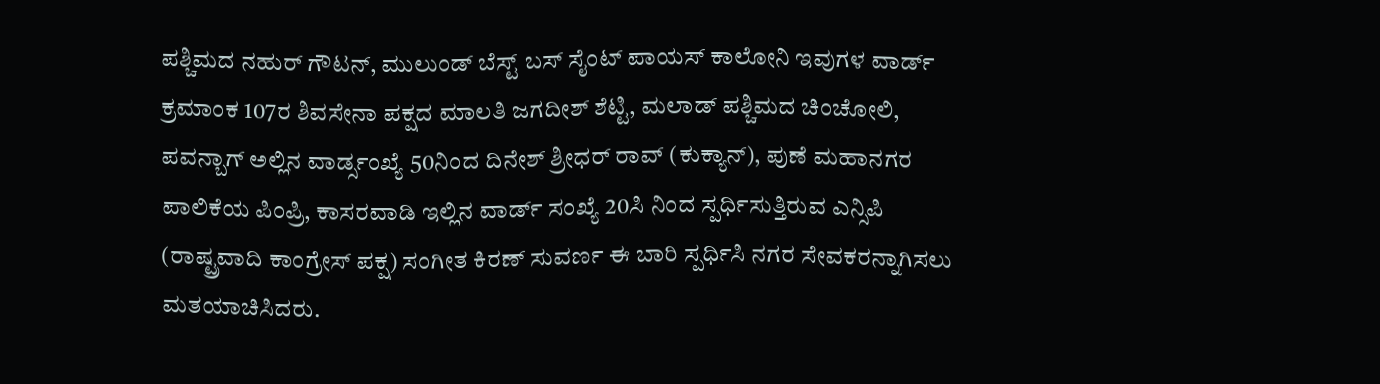ಪಶ್ಚಿಮದ ನಹುರ್ ಗೌಟನ್, ಮುಲುಂಡ್ ಬೆಸ್ಟ್ ಬಸ್ ಸೈಂಟ್ ಪಾಯಸ್ ಕಾಲೋನಿ ಇವುಗಳ ವಾರ್ಡ್ ಕ್ರಮಾಂಕ 107ರ ಶಿವಸೇನಾ ಪಕ್ಷದ ಮಾಲತಿ ಜಗದೀಶ್ ಶೆಟ್ಟಿ, ಮಲಾಡ್ ಪಶ್ಚಿಮದ ಚಿಂಚೋಲಿ, ಪವನ್ಬಾಗ್ ಅಲ್ಲಿನ ವಾರ್ಡ್ಸಂಖ್ಯೆ 50ನಿಂದ ದಿನೇಶ್ ಶ್ರೀಧರ್ ರಾವ್ (ಕುಕ್ಯಾನ್), ಪುಣೆ ಮಹಾನಗರ ಪಾಲಿಕೆಯ ಪಿಂಪ್ರಿ, ಕಾಸರವಾಡಿ ಇಲ್ಲಿನ ವಾರ್ಡ್ ಸಂಖ್ಯೆ 20ಸಿ ನಿಂದ ಸ್ಪರ್ಧಿಸುತ್ತಿರುವ ಎನ್ಸಿಪಿ (ರಾಷ್ಟ್ರವಾದಿ ಕಾಂಗ್ರೇಸ್ ಪಕ್ಷ) ಸಂಗೀತ ಕಿರಣ್ ಸುವರ್ಣ ಈ ಬಾರಿ ಸ್ಪರ್ಧಿಸಿ ನಗರ ಸೇವಕರನ್ನಾಗಿಸಲು ಮತಯಾಚಿಸಿದರು.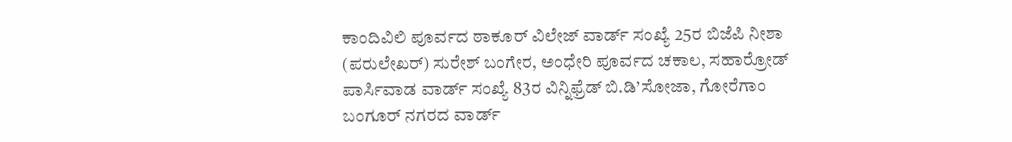ಕಾಂದಿವಿಲಿ ಪೂರ್ವದ ಠಾಕೂರ್ ವಿಲೇಜ್ ವಾರ್ಡ್ ಸಂಖ್ಯೆ 25ರ ಬಿಜೆಪಿ ನೀಶಾ (ಪರುಲೇಖರ್) ಸುರೇಶ್ ಬಂಗೇರ, ಅಂಧೇರಿ ಪೂರ್ವದ ಚಕಾಲ, ಸಹಾರ್ರೋಡ್ ಪಾರ್ಸಿವಾಡ ವಾರ್ಡ್ ಸಂಖ್ಯೆ 83ರ ವಿನ್ನಿಫ್ರೆಡ್ ಬಿ.ಡಿ’ಸೋಜಾ, ಗೋರೆಗಾಂ ಬಂಗೂರ್ ನಗರದ ವಾರ್ಡ್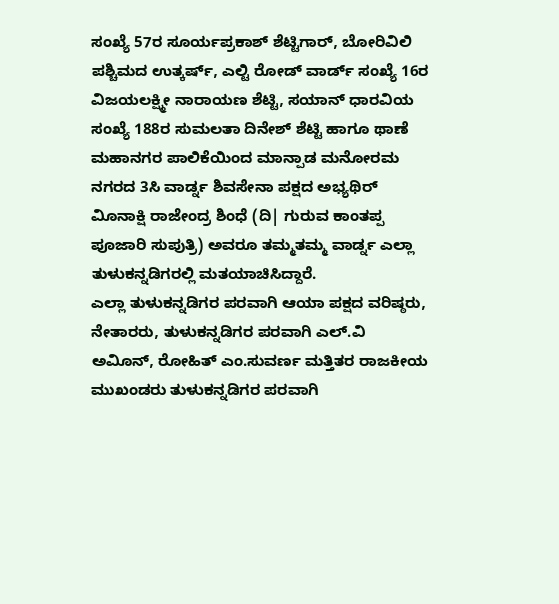ಸಂಖ್ಯೆ 57ರ ಸೂರ್ಯಪ್ರಕಾಶ್ ಶೆಟ್ಟಿಗಾರ್, ಬೋರಿವಿಲಿ ಪಶ್ಚಿಮದ ಉತ್ಕರ್ಷ್, ಎಲ್ಟಿ ರೋಡ್ ವಾರ್ಡ್ ಸಂಖ್ಯೆ 16ರ ವಿಜಯಲಕ್ಷ್ಮೀ ನಾರಾಯಣ ಶೆಟ್ಟಿ, ಸಯಾನ್ ಧಾರವಿಯ ಸಂಖ್ಯೆ 188ರ ಸುಮಲತಾ ದಿನೇಶ್ ಶೆಟ್ಟಿ ಹಾಗೂ ಥಾಣೆ ಮಹಾನಗರ ಪಾಲಿಕೆಯಿಂದ ಮಾನ್ಪಾಡ ಮನೋರಮ ನಗರದ 3ಸಿ ವಾರ್ಡ್ನ ಶಿವಸೇನಾ ಪಕ್ಷದ ಅಭ್ಯಥಿರ್ ವಿೂನಾಕ್ಷಿ ರಾಜೇಂದ್ರ ಶಿಂಧೆ (ದಿ| ಗುರುವ ಕಾಂತಪ್ಪ ಪೂಜಾರಿ ಸುಪುತ್ರಿ) ಅವರೂ ತಮ್ಮತಮ್ಮ ವಾರ್ಡ್ನ ಎಲ್ಲಾ ತುಳುಕನ್ನಡಿಗರಲ್ಲಿ ಮತಯಾಚಿಸಿದ್ದಾರೆ.
ಎಲ್ಲಾ ತುಳುಕನ್ನಡಿಗರ ಪರವಾಗಿ ಆಯಾ ಪಕ್ಷದ ವರಿಷ್ಠರು, ನೇತಾರರು, ತುಳುಕನ್ನಡಿಗರ ಪರವಾಗಿ ಎಲ್.ವಿ ಅವಿೂನ್, ರೋಹಿತ್ ಎಂ.ಸುವರ್ಣ ಮತ್ತಿತರ ರಾಜಕೀಯ ಮುಖಂಡರು ತುಳುಕನ್ನಡಿಗರ ಪರವಾಗಿ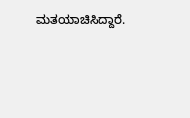ಮತಯಾಚಿಸಿದ್ದಾರೆ.